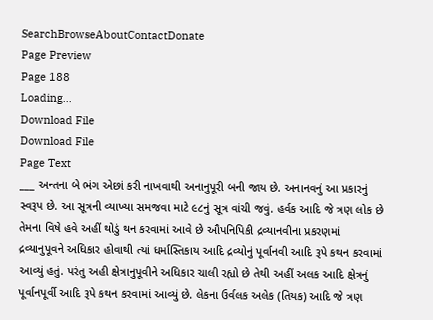SearchBrowseAboutContactDonate
Page Preview
Page 188
Loading...
Download File
Download File
Page Text
___ અન્તના બે ભંગ એછાં કરી નાખવાથી અનાનુપૂરી બની જાય છે. અનાનવનું આ પ્રકારનું સ્વરૂપ છે. આ સૂત્રની વ્યાખ્યા સમજવા માટે ૯૮નું સૂત્ર વાંચી જવું. હર્વક આદિ જે ત્રણ લોક છે તેમના વિષે હવે અહીં થોડું થન કરવામાં આવે છે ઔપનિપિકી દ્રવ્યાનવીના પ્રકરણમાં દ્રવ્યાનુપૂવને અધિકાર હોવાથી ત્યાં ધર્માસ્તિકાય આદિ દ્રવ્યોનું પૂર્વાનવી આદિ રૂપે કથન કરવામાં આવ્યું હતું. પરંતુ અહી ક્ષેત્રાનુપૂવીને અધિકાર ચાલી રહ્યો છે તેથી અહીં અલક આદિ ક્ષેત્રનું પૂર્વાનપૂર્વી આદિ રૂપે કથન કરવામાં આવ્યું છે. લેકના ઉર્વલક અલેક (તિયક) આદિ જે ત્રણ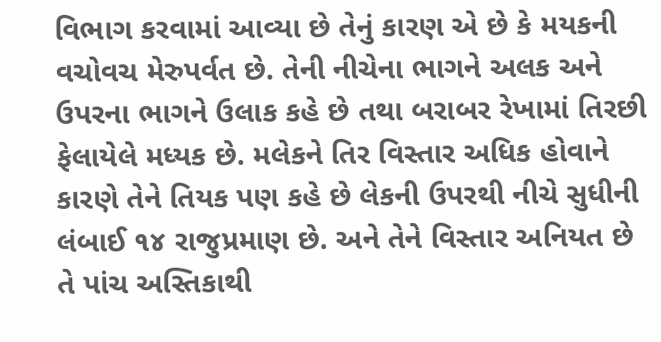વિભાગ કરવામાં આવ્યા છે તેનું કારણ એ છે કે મયકની વચોવચ મેરુપર્વત છે. તેની નીચેના ભાગને અલક અને ઉપરના ભાગને ઉલાક કહે છે તથા બરાબર રેખામાં તિરછી ફેલાયેલે મધ્યક છે. મલેકને તિર વિસ્તાર અધિક હોવાને કારણે તેને તિયક પણ કહે છે લેકની ઉપરથી નીચે સુધીની લંબાઈ ૧૪ રાજુપ્રમાણ છે. અને તેને વિસ્તાર અનિયત છે તે પાંચ અસ્તિકાથી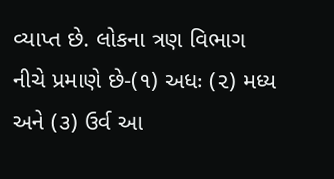વ્યાપ્ત છે. લોકના ત્રણ વિભાગ નીચે પ્રમાણે છે-(૧) અધઃ (૨) મધ્ય અને (૩) ઉર્વ આ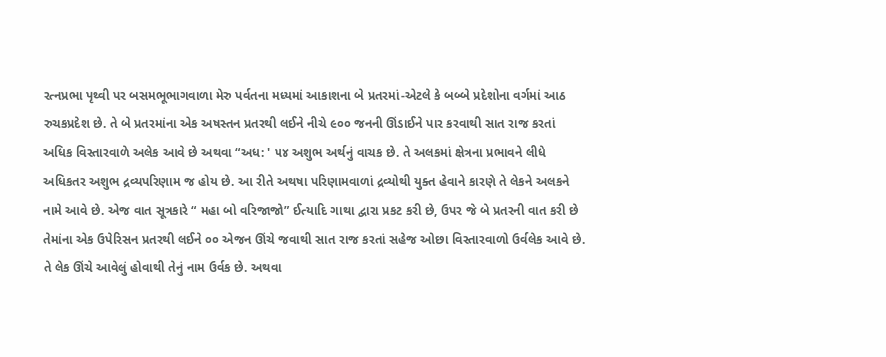રત્નપ્રભા પૃથ્વી પર બસમભૂભાગવાળા મેરુ પર્વતના મધ્યમાં આકાશના બે પ્રતરમાં-એટલે કે બબ્બે પ્રદેશોના વર્ગમાં આઠ રુચકપ્રદેશ છે. તે બે પ્રતરમાંના એક અષસ્તન પ્રતરથી લઈને નીચે ૯૦૦ જનની ઊંડાઈને પાર કરવાથી સાત રાજ કરતાં અધિક વિસ્તારવાળે અલેક આવે છે અથવા “અધ: ' ૫૪ અશુભ અર્થનું વાચક છે. તે અલકમાં ક્ષેત્રના પ્રભાવને લીધે અધિકતર અશુભ દ્રવ્યપરિણામ જ હોય છે. આ રીતે અથષા પરિણામવાળાં દ્રવ્યોથી યુક્ત હેવાને કારણે તે લેકને અલકને નામે આવે છે. એજ વાત સૂત્રકારે “ મહા બો વરિજાજો” ઈત્યાદિ ગાથા દ્વારા પ્રકટ કરી છે, ઉપર જે બે પ્રતરની વાત કરી છે તેમાંના એક ઉપેરિસન પ્રતરથી લઈને ૦૦ એજન ઊંચે જવાથી સાત રાજ કરતાં સહેજ ઓછા વિસ્તારવાળો ઉર્વલેક આવે છે. તે લેક ઊંચે આવેલું હોવાથી તેનું નામ ઉર્વક છે. અથવા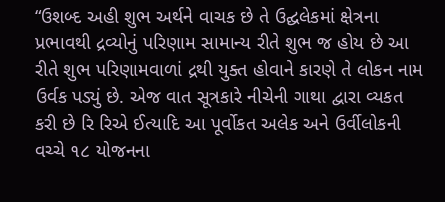“ઉશબ્દ અહી શુભ અર્થને વાચક છે તે ઉદ્ઘલેકમાં ક્ષેત્રના પ્રભાવથી દ્રવ્યોનું પરિણામ સામાન્ય રીતે શુભ જ હોય છે આ રીતે શુભ પરિણામવાળાં દ્રથી યુક્ત હોવાને કારણે તે લોકન નામ ઉર્વક પડ્યું છે. એજ વાત સૂત્રકારે નીચેની ગાથા દ્વારા વ્યકત કરી છે રિ રિએ ઈત્યાદિ આ પૂર્વોકત અલેક અને ઉર્વીલોકની વચ્ચે ૧૮ યોજનના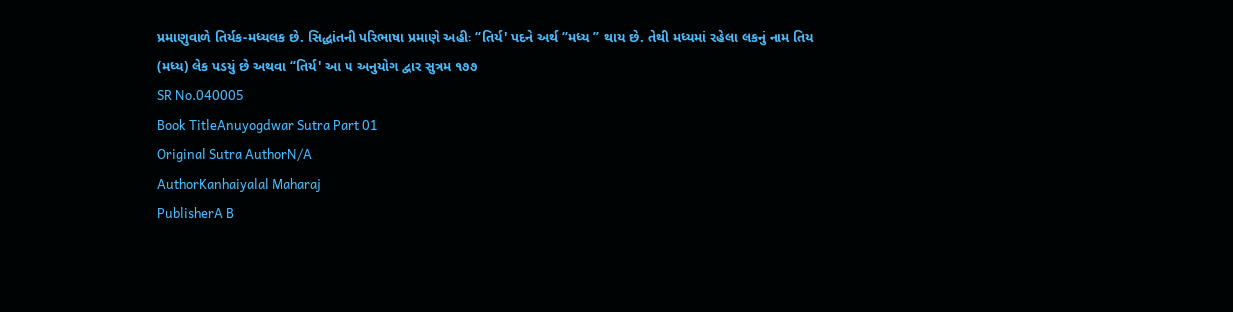પ્રમાણુવાળે તિર્યક-મધ્યલક છે. સિદ્ધાંતની પરિભાષા પ્રમાણે અહીઃ “તિર્ય' પદને અર્થ “મધ્ય ” થાય છે. તેથી મધ્યમાં રહેલા લકનું નામ તિય (મધ્ય) લેક પડયું છે અથવા “તિર્ય' આ ૫ અનુયોગ દ્વાર સુત્રમ ૧૭૭
SR No.040005
Book TitleAnuyogdwar Sutra Part 01
Original Sutra AuthorN/A
AuthorKanhaiyalal Maharaj
PublisherA B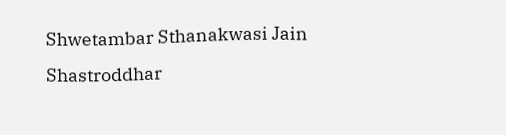Shwetambar Sthanakwasi Jain Shastroddhar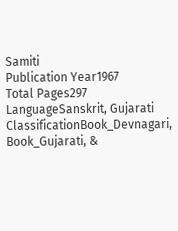Samiti
Publication Year1967
Total Pages297
LanguageSanskrit, Gujarati
ClassificationBook_Devnagari, Book_Gujarati, &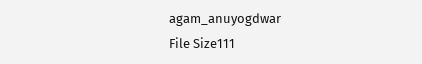agam_anuyogdwar
File Size111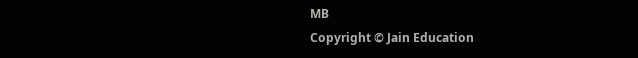MB
Copyright © Jain Education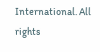International. All rights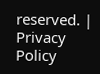reserved. | Privacy Policy